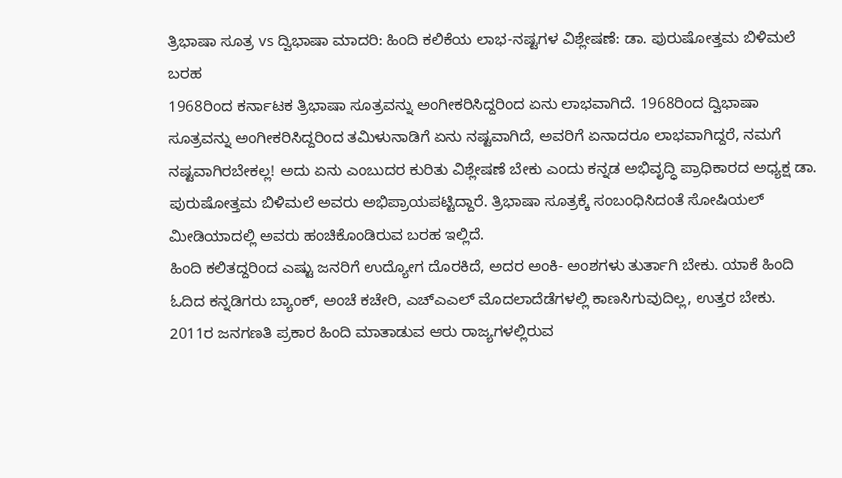ತ್ರಿಭಾಷಾ ಸೂತ್ರ vs ದ್ವಿಭಾಷಾ ಮಾದರಿ: ಹಿಂದಿ ಕಲಿಕೆಯ ಲಾಭ-ನಷ್ಟಗಳ ವಿಶ್ಲೇಷಣೆ: ಡಾ. ಪುರುಷೋತ್ತಮ ಬಿಳಿಮಲೆ ಬರಹ
1968ರಿಂದ ಕರ್ನಾಟಕ ತ್ರಿಭಾಷಾ ಸೂತ್ರವನ್ನು ಅಂಗೀಕರಿಸಿದ್ದರಿಂದ ಏನು ಲಾಭವಾಗಿದೆ. 1968ರಿಂದ ದ್ವಿಭಾಷಾ ಸೂತ್ರವನ್ನು ಅಂಗೀಕರಿಸಿದ್ದರಿಂದ ತಮಿಳುನಾಡಿಗೆ ಏನು ನಷ್ಟವಾಗಿದೆ, ಅವರಿಗೆ ಏನಾದರೂ ಲಾಭವಾಗಿದ್ದರೆ, ನಮಗೆ ನಷ್ಟವಾಗಿರಬೇಕಲ್ಲ! ಅದು ಏನು ಎಂಬುದರ ಕುರಿತು ವಿಶ್ಲೇಷಣೆ ಬೇಕು ಎಂದು ಕನ್ನಡ ಅಭಿವೃದ್ಧಿ ಪ್ರಾಧಿಕಾರದ ಅಧ್ಯಕ್ಷ ಡಾ. ಪುರುಷೋತ್ತಮ ಬಿಳಿಮಲೆ ಅವರು ಅಭಿಪ್ರಾಯಪಟ್ಟಿದ್ದಾರೆ. ತ್ರಿಭಾಷಾ ಸೂತ್ರಕ್ಕೆ ಸಂಬಂಧಿಸಿದಂತೆ ಸೋಷಿಯಲ್ ಮೀಡಿಯಾದಲ್ಲಿ ಅವರು ಹಂಚಿಕೊಂಡಿರುವ ಬರಹ ಇಲ್ಲಿದೆ.
ಹಿಂದಿ ಕಲಿತದ್ದರಿಂದ ಎಷ್ಟು ಜನರಿಗೆ ಉದ್ಯೋಗ ದೊರಕಿದೆ, ಅದರ ಅಂಕಿ- ಅಂಶಗಳು ತುರ್ತಾಗಿ ಬೇಕು. ಯಾಕೆ ಹಿಂದಿ ಓದಿದ ಕನ್ನಡಿಗರು ಬ್ಯಾಂಕ್, ಅಂಚೆ ಕಚೇರಿ, ಎಚ್ಎಎಲ್ ಮೊದಲಾದೆಡೆಗಳಲ್ಲಿ ಕಾಣಸಿಗುವುದಿಲ್ಲ, ಉತ್ತರ ಬೇಕು. 2011ರ ಜನಗಣತಿ ಪ್ರಕಾರ ಹಿಂದಿ ಮಾತಾಡುವ ಆರು ರಾಜ್ಯಗಳಲ್ಲಿರುವ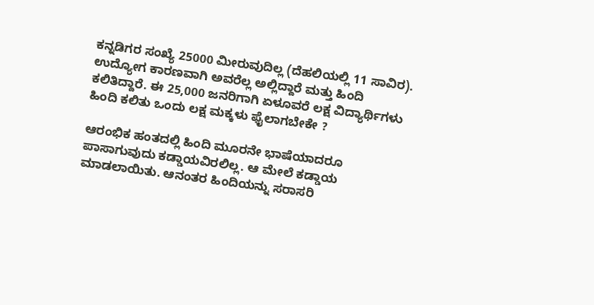ಕನ್ನಡಿಗರ ಸಂಖ್ಯೆ 25000 ಮೀರುವುದಿಲ್ಲ (ದೆಹಲಿಯಲ್ಲಿ 11 ಸಾವಿರ). ಉದ್ಯೋಗ ಕಾರಣವಾಗಿ ಅವರೆಲ್ಲ ಅಲ್ಲಿದ್ದಾರೆ ಮತ್ತು ಹಿಂದಿ ಕಲಿತಿದ್ದಾರೆ. ಈ 25,000 ಜನರಿಗಾಗಿ ಏಳೂವರೆ ಲಕ್ಷ ವಿದ್ಯಾರ್ಥಿಗಳು ಹಿಂದಿ ಕಲಿತು ಒಂದು ಲಕ್ಷ ಮಕ್ಕಳು ಫೈಲಾಗಬೇಕೇ ?

ಆರಂಭಿಕ ಹಂತದಲ್ಲಿ ಹಿಂದಿ ಮೂರನೇ ಭಾಷೆಯಾದರೂ ಪಾಸಾಗುವುದು ಕಡ್ಡಾಯವಿರಲಿಲ್ಲ. ಆ ಮೇಲೆ ಕಡ್ಡಾಯ ಮಾಡಲಾಯಿತು. ಆನಂತರ ಹಿಂದಿಯನ್ನು ಸರಾಸರಿ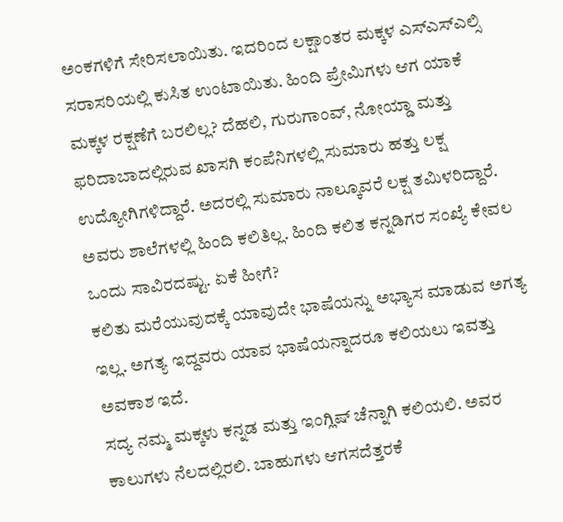ಅಂಕಗಳಿಗೆ ಸೇರಿಸಲಾಯಿತು. ಇದರಿಂದ ಲಕ್ಷಾಂತರ ಮಕ್ಕಳ ಎಸ್ಎಸ್ಎಲ್ಸಿ ಸರಾಸರಿಯಲ್ಲಿ ಕುಸಿತ ಉಂಟಾಯಿತು. ಹಿಂದಿ ಪ್ರೇಮಿಗಳು ಆಗ ಯಾಕೆ ಮಕ್ಕಳ ರಕ್ಷಣೆಗೆ ಬರಲಿಲ್ಲ? ದೆಹಲಿ, ಗುರುಗಾಂವ್, ನೋಯ್ಡಾ ಮತ್ತು ಫರಿದಾಬಾದಲ್ಲಿರುವ ಖಾಸಗಿ ಕಂಪೆನಿಗಳಲ್ಲಿ ಸುಮಾರು ಹತ್ತು ಲಕ್ಷ ಉದ್ಯೋಗಿಗಳಿದ್ದಾರೆ. ಅದರಲ್ಲಿ ಸುಮಾರು ನಾಲ್ಕೂವರೆ ಲಕ್ಷ ತಮಿಳರಿದ್ದಾರೆ. ಅವರು ಶಾಲೆಗಳಲ್ಲಿ ಹಿಂದಿ ಕಲಿತಿಲ್ಲ. ಹಿಂದಿ ಕಲಿತ ಕನ್ನಡಿಗರ ಸಂಖ್ಯೆ ಕೇವಲ ಒಂದು ಸಾವಿರದಷ್ಟು. ಏಕೆ ಹೀಗೆ?
ಕಲಿತು ಮರೆಯುವುದಕ್ಕೆ ಯಾವುದೇ ಭಾಷೆಯನ್ನು ಅಭ್ಯಾಸ ಮಾಡುವ ಅಗತ್ಯ ಇಲ್ಲ. ಅಗತ್ಯ ಇದ್ದವರು ಯಾವ ಭಾಷೆಯನ್ನಾದರೂ ಕಲಿಯಲು ಇವತ್ತು ಅವಕಾಶ ಇದೆ.
ಸದ್ಯ ನಮ್ಮ ಮಕ್ಕಳು ಕನ್ನಡ ಮತ್ತು ಇಂಗ್ಲಿಷ್ ಚೆನ್ನಾಗಿ ಕಲಿಯಲಿ. ಅವರ ಕಾಲುಗಳು ನೆಲದಲ್ಲಿರಲಿ. ಬಾಹುಗಳು ಆಗಸದೆತ್ತರಕೆ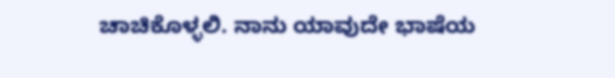ಚಾಚಿಕೊಳ್ಳಲಿ. ನಾನು ಯಾವುದೇ ಭಾಷೆಯ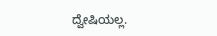ದ್ವೇಷಿಯಲ್ಲ.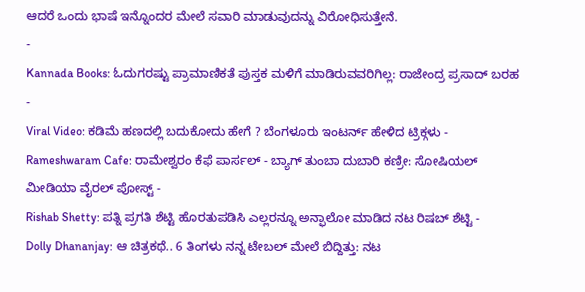ಆದರೆ ಒಂದು ಭಾಷೆ ಇನ್ನೊಂದರ ಮೇಲೆ ಸವಾರಿ ಮಾಡುವುದನ್ನು ವಿರೋಧಿಸುತ್ತೇನೆ.
-
Kannada Books: ಓದುಗರಷ್ಟು ಪ್ರಾಮಾಣಿಕತೆ ಪುಸ್ತಕ ಮಳಿಗೆ ಮಾಡಿರುವವರಿಗಿಲ್ಲ: ರಾಜೇಂದ್ರ ಪ್ರಸಾದ್ ಬರಹ -
Viral Video: ಕಡಿಮೆ ಹಣದಲ್ಲಿ ಬದುಕೋದು ಹೇಗೆ ? ಬೆಂಗಳೂರು ಇಂಟರ್ನ್ ಹೇಳಿದ ಟ್ರಿಕ್ಗಳು -
Rameshwaram Cafe: ರಾಮೇಶ್ವರಂ ಕೆಫೆ ಪಾರ್ಸಲ್ - ಬ್ಯಾಗ್ ತುಂಬಾ ದುಬಾರಿ ಕಣ್ರೀ: ಸೋಷಿಯಲ್ ಮೀಡಿಯಾ ವೈರಲ್ ಪೋಸ್ಟ್ -
Rishab Shetty: ಪತ್ನಿ ಪ್ರಗತಿ ಶೆಟ್ಟಿ ಹೊರತುಪಡಿಸಿ ಎಲ್ಲರನ್ನೂ ಅನ್ಫಾಲೋ ಮಾಡಿದ ನಟ ರಿಷಬ್ ಶೆಟ್ಟಿ -
Dolly Dhananjay: ಆ ಚಿತ್ರಕಥೆ.. 6 ತಿಂಗಳು ನನ್ನ ಟೇಬಲ್ ಮೇಲೆ ಬಿದ್ದಿತ್ತು: ನಟ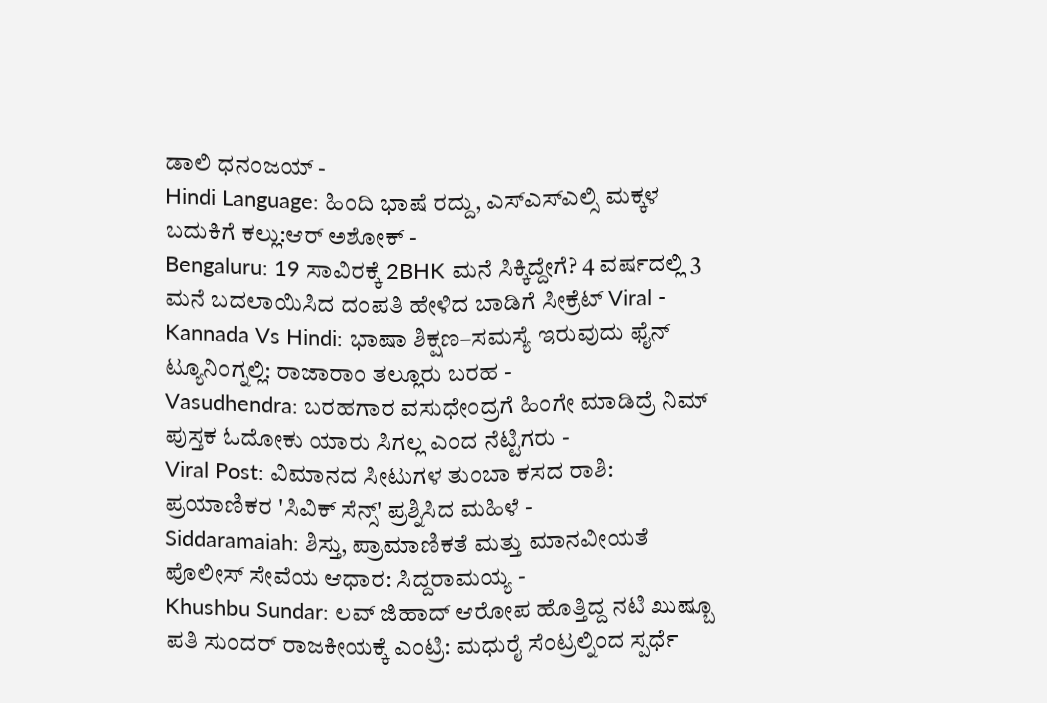ಡಾಲಿ ಧನಂಜಯ್ -
Hindi Language: ಹಿಂದಿ ಭಾಷೆ ರದ್ದು, ಎಸ್ಎಸ್ಎಲ್ಸಿ ಮಕ್ಕಳ ಬದುಕಿಗೆ ಕಲ್ಲು:ಆರ್ ಅಶೋಕ್ -
Bengaluru: 19 ಸಾವಿರಕ್ಕೆ 2BHK ಮನೆ ಸಿಕ್ಕಿದ್ದೇಗೆ? 4 ವರ್ಷದಲ್ಲಿ 3 ಮನೆ ಬದಲಾಯಿಸಿದ ದಂಪತಿ ಹೇಳಿದ ಬಾಡಿಗೆ ಸೀಕ್ರೆಟ್ Viral -
Kannada Vs Hindi: ಭಾಷಾ ಶಿಕ್ಷಣ–ಸಮಸ್ಯೆ ಇರುವುದು ಫೈನ್ ಟ್ಯೂನಿಂಗ್ನಲ್ಲಿ: ರಾಜಾರಾಂ ತಲ್ಲೂರು ಬರಹ -
Vasudhendra: ಬರಹಗಾರ ವಸುಧೇಂದ್ರಗೆ ಹಿಂಗೇ ಮಾಡಿದ್ರೆ ನಿಮ್ ಪುಸ್ತಕ ಓದೋಕು ಯಾರು ಸಿಗಲ್ಲ ಎಂದ ನೆಟ್ಟಿಗರು -
Viral Post: ವಿಮಾನದ ಸೀಟುಗಳ ತುಂಬಾ ಕಸದ ರಾಶಿ: ಪ್ರಯಾಣಿಕರ 'ಸಿವಿಕ್ ಸೆನ್ಸ್' ಪ್ರಶ್ನಿಸಿದ ಮಹಿಳೆ -
Siddaramaiah: ಶಿಸ್ತು, ಪ್ರಾಮಾಣಿಕತೆ ಮತ್ತು ಮಾನವೀಯತೆ ಪೊಲೀಸ್ ಸೇವೆಯ ಆಧಾರ: ಸಿದ್ದರಾಮಯ್ಯ -
Khushbu Sundar: ಲವ್ ಜಿಹಾದ್ ಆರೋಪ ಹೊತ್ತಿದ್ದ ನಟಿ ಖುಷ್ಬೂ ಪತಿ ಸುಂದರ್ ರಾಜಕೀಯಕ್ಕೆ ಎಂಟ್ರಿ: ಮಧುರೈ ಸೆಂಟ್ರಲ್ನಿಂದ ಸ್ಪರ್ಧೆ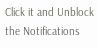Click it and Unblock the Notifications